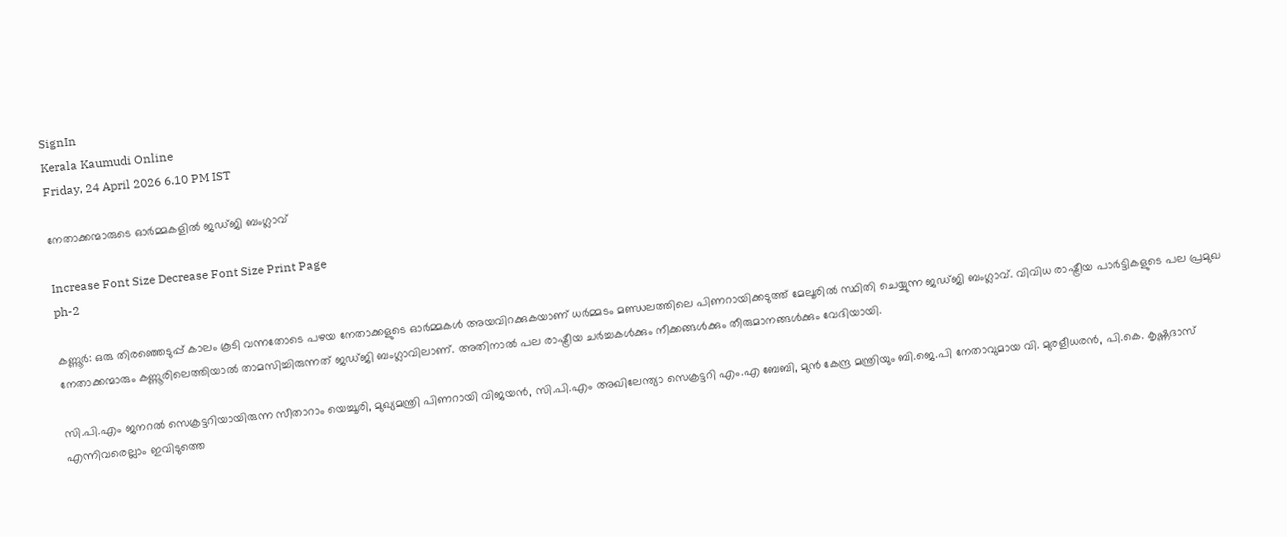SignIn
Kerala Kaumudi Online
Friday, 24 April 2026 6.10 PM IST

നേതാക്കന്മാരുടെ ഓർമ്മകളിൽ ജഡ്ജി ബംഗ്ലാവ്

Increase Font Size Decrease Font Size Print Page
ph-2

കണ്ണൂർ: ഒരു തിരഞ്ഞെടുപ്പ് കാലം കൂടി വന്നതോടെ പഴയ നേതാക്കളുടെ ഓർമ്മകൾ അയവിറക്കുകയാണ് ധർമ്മടം മണ്ഡലത്തിലെ പിണറായിക്കടുത്ത് മേലൂരിൽ സ്ഥിതി ചെയ്യുന്ന ജഡ്ജി ബംഗ്ലാവ്. വിവിധ രാഷ്ട്രീയ പാർട്ടികളുടെ പല പ്രമുഖ നേതാക്കന്മാരും കണ്ണൂരിലെത്തിയാൽ താമസിച്ചിരുന്നത് ജഡ്ജി ബംഗ്ലാവിലാണ്. അതിനാൽ പല രാഷ്ട്രീയ ചർച്ചകൾക്കും നീക്കങ്ങൾക്കും തീരുമാനങ്ങൾക്കും വേദിയായി.

സി.പി.എം ജനറൽ സെക്രട്ടറിയായിരുന്ന സീതാറാം യെച്ചൂരി, മുഖ്യമന്ത്രി പിണറായി വിജയൻ, സി.പി.എം അഖിലേന്ത്യാ സെക്രട്ടറി എം.എ ബേബി, മുൻ കേന്ദ്ര മന്ത്രിയും ബി.ജെ.പി നേതാവുമായ വി. മുരളീധരൻ, പി.കെ. കൃഷ്ണദാസ് എന്നിവരെല്ലാം ഇവിടുത്തെ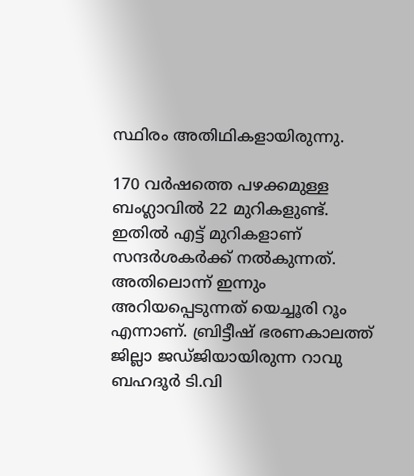സ്ഥിരം അതിഥികളായിരുന്നു.

170 വർഷത്തെ പഴക്കമുള്ള ബംഗ്ലാവിൽ 22 മുറികളുണ്ട്. ഇതിൽ എട്ട് മുറികളാണ് സന്ദർശകർക്ക് നൽകുന്നത്. അതിലൊന്ന് ഇന്നും അറിയപ്പെടുന്നത് യെച്ചൂരി റൂം എന്നാണ്. ബ്രിട്ടീഷ് ഭരണകാലത്ത് ജില്ലാ ജഡ്ജിയായിരുന്ന റാവു ബഹദൂർ ടി.വി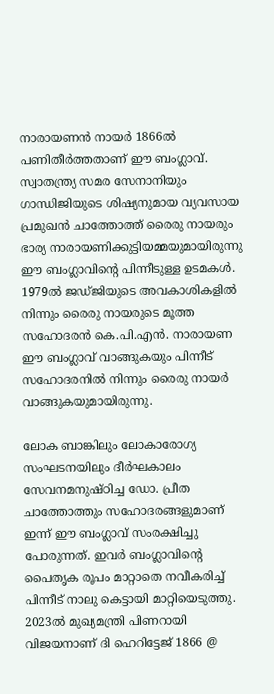നാരായണൻ നായർ 1866ൽ പണിതീർത്തതാണ് ഈ ബംഗ്ലാവ്. സ്വാതന്ത്ര്യ സമര സേനാനിയും ഗാന്ധിജിയുടെ ശിഷ്യനുമായ വ്യവസായ പ്രമുഖൻ ചാത്തോത്ത് രൈരു നായരും ഭാര്യ നാരായണിക്കുട്ടിയമ്മയുമായിരുന്നു ഈ ബംഗ്ലാവിന്റെ പിന്നീടുള്ള ഉടമകൾ. 1979ൽ ജഡ്ജിയുടെ അവകാശികളിൽ നിന്നും രൈരു നായരുടെ മൂത്ത സഹോദരൻ കെ.പി.എൻ. നാരായണ ഈ ബംഗ്ലാവ് വാങ്ങുകയും പിന്നീട് സഹോദരനിൽ നിന്നും രൈരു നായർ വാങ്ങുകയുമായിരുന്നു.

ലോക ബാങ്കിലും ലോകാരോഗ്യ സംഘടനയിലും ദീർഘകാലം സേവനമനുഷ്ഠിച്ച ഡോ. പ്രീത ചാത്തോത്തും സഹോദരങ്ങളുമാണ് ഇന്ന് ഈ ബംഗ്ലാവ് സംരക്ഷിച്ചു പോരുന്നത്. ഇവർ ബംഗ്ലാവിന്റെ പൈതൃക രൂപം മാറ്റാതെ നവീകരിച്ച് പിന്നീട് നാലു കെട്ടായി മാറ്റിയെടുത്തു. 2023ൽ മുഖ്യമന്ത്രി പിണറായി വിജയനാണ് ദി ഹെറിട്ടേജ് 1866 @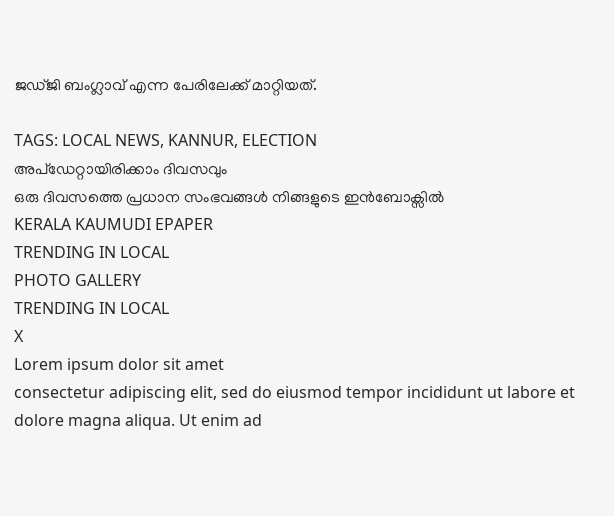ജഡ്ജി ബംഗ്ലാവ് എന്ന പേരിലേക്ക് മാറ്റിയത്.

TAGS: LOCAL NEWS, KANNUR, ELECTION
അപ്ഡേറ്റായിരിക്കാം ദിവസവും
ഒരു ദിവസത്തെ പ്രധാന സംഭവങ്ങൾ നിങ്ങളുടെ ഇൻബോക്സിൽ
KERALA KAUMUDI EPAPER
TRENDING IN LOCAL
PHOTO GALLERY
TRENDING IN LOCAL
X
Lorem ipsum dolor sit amet
consectetur adipiscing elit, sed do eiusmod tempor incididunt ut labore et dolore magna aliqua. Ut enim ad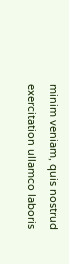minim veniam, quis nostrud exercitation ullamco laboris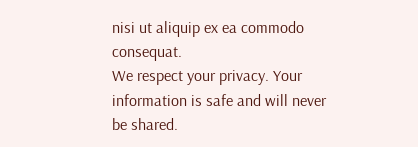nisi ut aliquip ex ea commodo consequat.
We respect your privacy. Your information is safe and will never be shared.